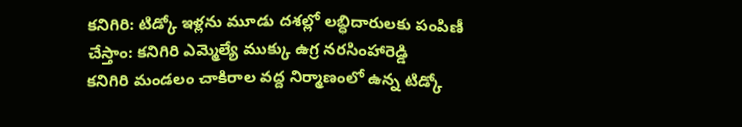కనిగిరి: టిడ్కో ఇళ్లను మూడు దశల్లో లబ్ధిదారులకు పంపిణీ చేస్తాం: కనిగిరి ఎమ్మెల్యే ముక్కు ఉగ్ర నరసింహారెడ్డి
కనిగిరి మండలం చాకిరాల వద్ద నిర్మాణంలో ఉన్న టిడ్కో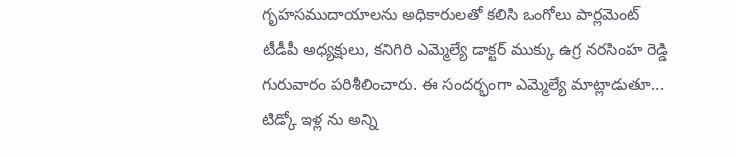గృహసముదాయాలను అధికారులతో కలిసి ఒంగోలు పార్లమెంట్ టీడీపీ అధ్యక్షులు, కనిగిరి ఎమ్మెల్యే డాక్టర్ ముక్కు ఉగ్ర నరసింహ రెడ్డి గురువారం పరిశీలించారు. ఈ సందర్భంగా ఎమ్మెల్యే మాట్లాడుతూ... టిడ్కో ఇళ్ల ను అన్ని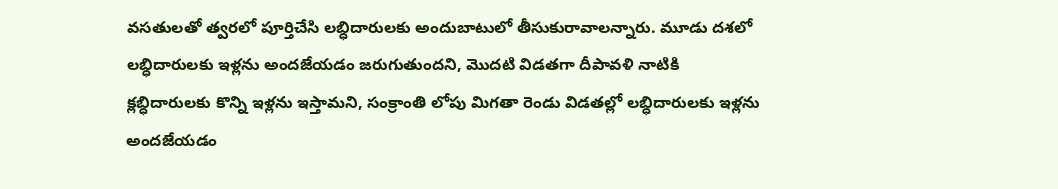వసతులతో త్వరలో పూర్తిచేసి లబ్ధిదారులకు అందుబాటులో తీసుకురావాలన్నారు. మూడు దశలో లబ్ధిదారులకు ఇళ్లను అందజేయడం జరుగుతుందని, మొదటి విడతగా దీపావళి నాటికి క్లబ్ధిదారులకు కొన్ని ఇళ్లను ఇస్తామని, సంక్రాంతి లోపు మిగతా రెండు విడతల్లో లబ్ధిదారులకు ఇళ్లను అందజేయడం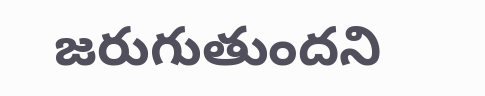జరుగుతుందని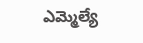ఎమ్మెల్యే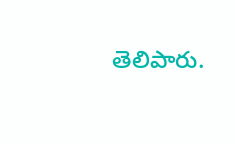తెలిపారు.